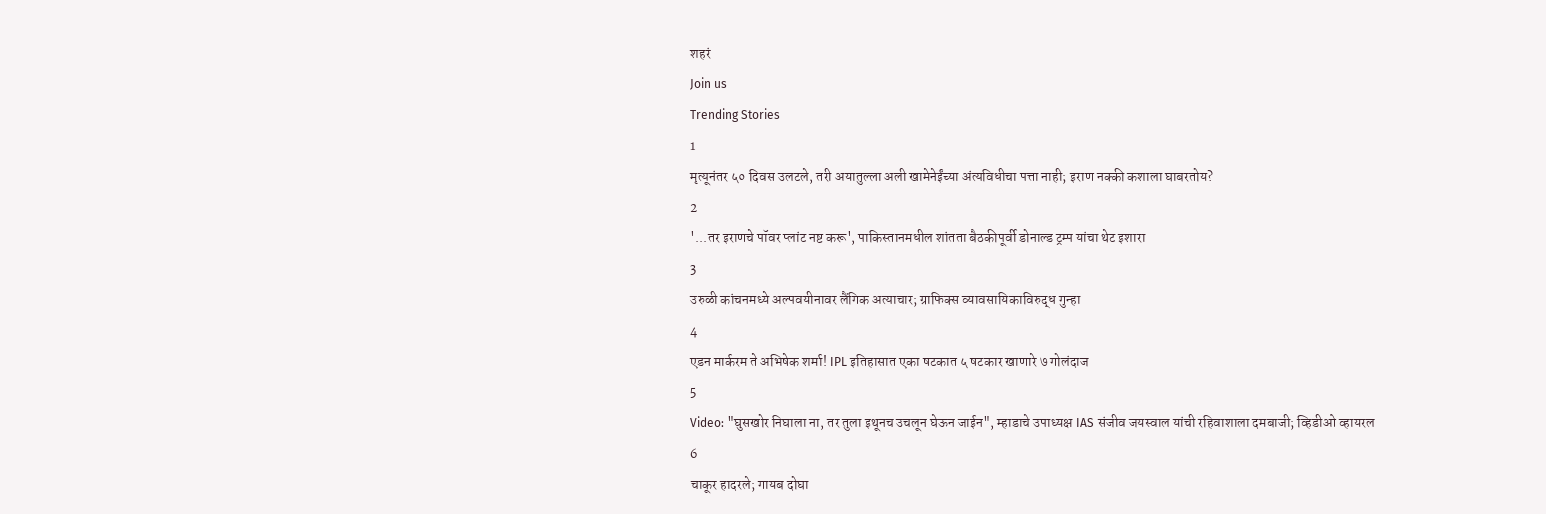शहरं
Join us
Trending Stories
1
मृत्यूनंतर ५० दिवस उलटले, तरी अयातुल्ला अली खामेनेईंच्या अंत्यविधीचा पत्ता नाही; इराण नक्की कशाला घाबरतोय?
2
'...तर इराणचे पॉवर प्लांट नष्ट करू', पाकिस्तानमधील शांतता बैठकीपूर्वी डोनाल्ड ट्रम्प यांचा थेट इशारा
3
उरुळी कांचनमध्ये अल्पवयीनावर लैंगिक अत्याचार; ग्राफिक्स व्यावसायिकाविरुद्ध गुन्हा
4
एडन मार्करम ते अभिषेक शर्मा! IPL इतिहासात एका षटकात ५ षटकार खाणारे ७ गोलंदाज
5
Video: "घुसखोर निघाला ना, तर तुला इथूनच उचलून घेऊन जाईन", म्हाडाचे उपाध्यक्ष IAS संजीव जयस्वाल यांची रहिवाशाला दमबाजी; व्हिडीओ व्हायरल
6
चाकूर हादरले; गायब दोघा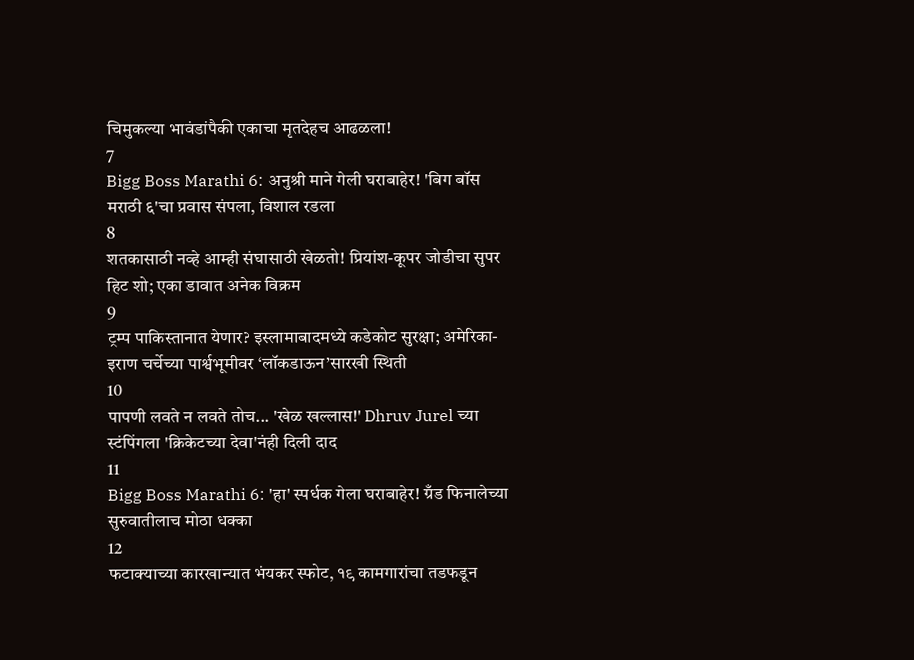चिमुकल्या भावंडांपैकी एकाचा मृतदेहच आढळला!
7
Bigg Boss Marathi 6: अनुश्री माने गेली घराबाहेर! 'बिग बॉस मराठी ६'चा प्रवास संपला, विशाल रडला
8
शतकासाठी नव्हे आम्ही संघासाठी खेळतो! प्रियांश-कूपर जोडीचा सुपर हिट शो; एका डावात अनेक विक्रम
9
ट्रम्प पाकिस्तानात येणार? इस्लामाबादमध्ये कडेकोट सुरक्षा; अमेरिका-इराण चर्चेच्या पार्श्वभूमीवर ‘लॉकडाऊन’सारखी स्थिती
10
पापणी लवते न लवते तोच... 'खेळ खल्लास!' Dhruv Jurel च्या स्टंपिंगला 'क्रिकेटच्या देवा'नंही दिली दाद
11
Bigg Boss Marathi 6: 'हा' स्पर्धक गेला घराबाहेर! ग्रँड फिनालेच्या सुरुवातीलाच मोठा धक्का
12
फटाक्याच्या कारखान्यात भंयकर स्फोट, १९ कामगारांचा तडफडून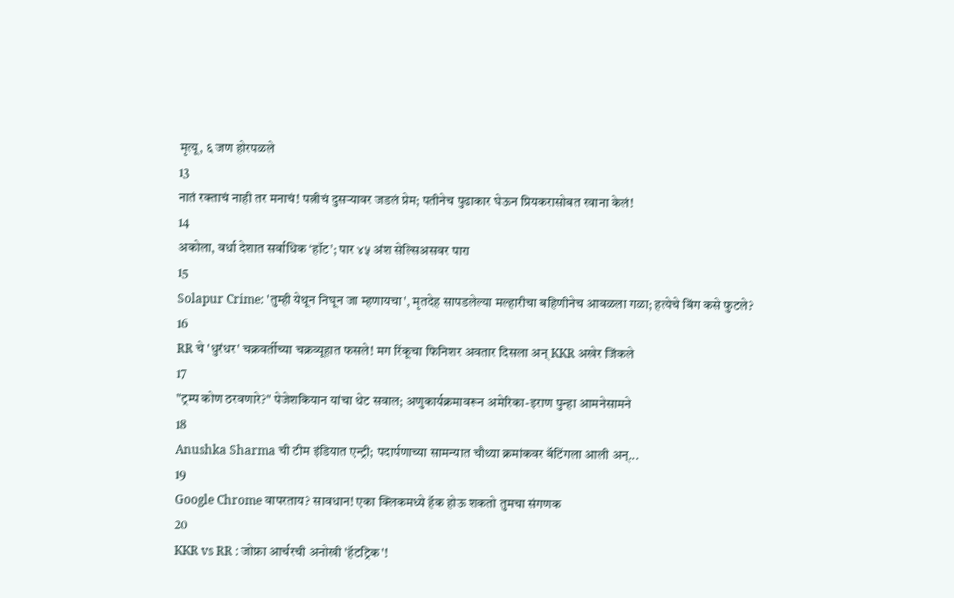मृत्यू, ६ जण होरपळले
13
नातं रक्ताचं नाही तर मनाचं! पत्नीचं दुसऱ्यावर जडलं प्रेम; पतीनेच पुढाकार घेऊन प्रियकरासोबत रवाना केलं!
14
अकोला, वर्धा देशात सर्वाधिक ‘हॉट’; पार ४५ अंश सेल्सिअसवर पारा
15
Solapur Crime: 'तुम्ही येथून निघून जा म्हणायचा', मृतदेह सापडलेल्या मल्हारीचा बहिणीनेच आवळला गळा; हत्येचे बिंग कसे फुटले?
16
RR चे 'धुरंधर' चक्रवर्तीच्या चक्रव्यूहात फसले! मग रिंकूचा फिनिशर अवतार दिसला अन् KKR अखेर जिंकले
17
"ट्रम्प कोण ठरवणारे?" पेजेशकियान यांचा थेट सवाल; अणुकार्यक्रमावरून अमेरिका-इराण पुन्हा आमनेसामने
18
Anushka Sharma ची टीम इंडियात एन्ट्री; पदार्पणाच्या सामन्यात चौथ्या क्रमांकवर बॅटिंगला आली अन्...
19
Google Chrome वापरताय? सावधान! एका क्लिकमध्ये हॅक होऊ शकतो तुमचा संगणक
20
KKR vs RR : जोफ्रा आर्चरची अनोखी 'हॅटट्रिक'!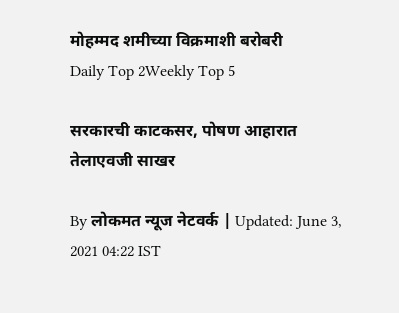मोहम्मद शमीच्या विक्रमाशी बरोबरी
Daily Top 2Weekly Top 5

सरकारची काटकसर, पोषण आहारात तेलाएवजी साखर

By लोकमत न्यूज नेटवर्क | Updated: June 3, 2021 04:22 IST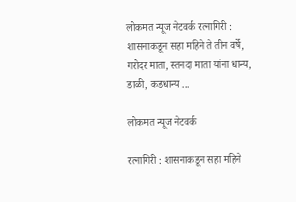लोकमत न्यूज नेटवर्क रत्नागिरी : शासनाकडून सहा महिने ते तीन वर्षे, गरोदर माता, स्तनदा माता यांना धान्य, डाळी, कडधान्य ...

लोकमत न्यूज नेटवर्क

रत्नागिरी : शासनाकडून सहा महिने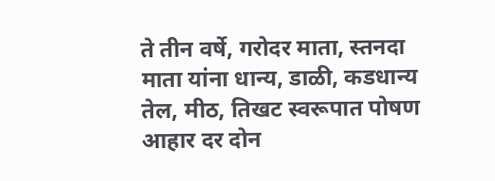ते तीन वर्षे, गरोदर माता, स्तनदा माता यांना धान्य, डाळी, कडधान्य तेल, मीठ, तिखट स्वरूपात पोषण आहार दर दोन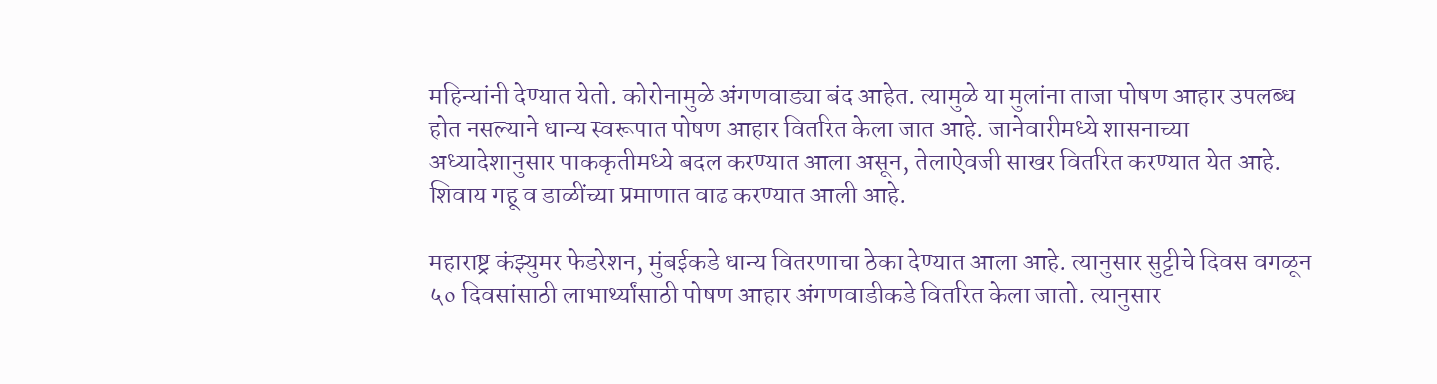महिन्यांनी देण्यात येतो. कोरोनामुळे अंगणवाड्या बंद आहेत. त्यामुळे या मुलांना ताजा पोषण आहार उपलब्ध होत नसल्याने धान्य स्वरूपात पोषण आहार वितरित केला जात आहे. जानेवारीमध्ये शासनाच्या अध्यादेशानुसार पाककृतीमध्ये बदल करण्यात आला असून, तेलाऐवजी साखर वितरित करण्यात येत आहे. शिवाय गहू व डाळींच्या प्रमाणात वाढ करण्यात आली आहे.

महाराष्ट्र कंझ्युमर फेडरेशन, मुंबईकडे धान्य वितरणाचा ठेका देण्यात आला आहे. त्यानुसार सुट्टीचे दिवस वगळून ५० दिवसांसाठी लाभार्थ्यांसाठी पोषण आहार अंगणवाडीकडे वितरित केला जातो. त्यानुसार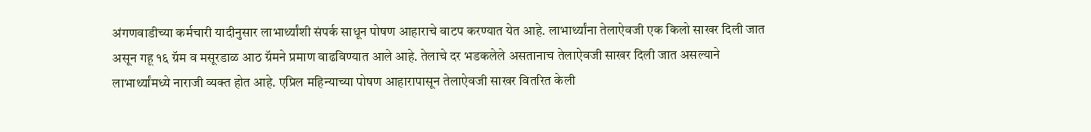अंगणवाडीच्या कर्मचारी यादीनुसार लाभार्थ्यांशी संपर्क साधून पोषण आहाराचे वाटप करण्यात येत आहे. लाभार्थ्यांना तेलाऐवजी एक किलो साखर दिली जात असून गहू १६ ग्रॅम व मसूरडाळ आठ ग्रॅमने प्रमाण वाढविण्यात आले आहे. तेलाचे दर भडकलेले असतानाच तेलाऐवजी साखर दिली जात असल्याने लाभार्थ्यांमध्ये नाराजी व्यक्त होत आहे. एप्रिल महिन्याच्या पोषण आहारापासून तेलाऐवजी साखर वितरित केली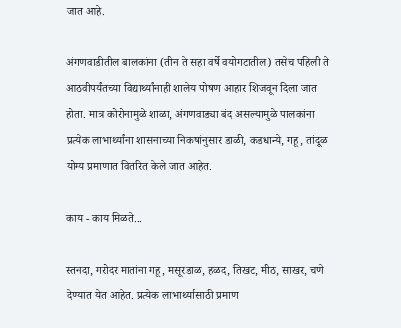जात आहे.

अंगणवाडीतील बालकांना (तीन ते सहा वर्षे वयोगटातील) तसेच पहिली ते आठवीपर्यंतच्या विद्यार्थ्यांनाही शालेय पोषण आहार शिजवून दिला जात होता. मात्र कोरोनामुळे शाळा, अंगणवाड्या बंद असल्यामुळे पालकांना प्रत्येक लाभार्थ्यांना शासनाच्या निकषांनुसार डाळी, कडधान्ये, गहू, तांदूळ योग्य प्रमाणात वितरित केले जात आहेत.

काय - काय मिळते...

स्तनदा, गरोदर मातांना गहू, मसूरडाळ, हळद, तिखट, मीठ, साखर, चणे देण्यात येत आहेत. प्रत्येक लाभार्थ्यासाठी प्रमाण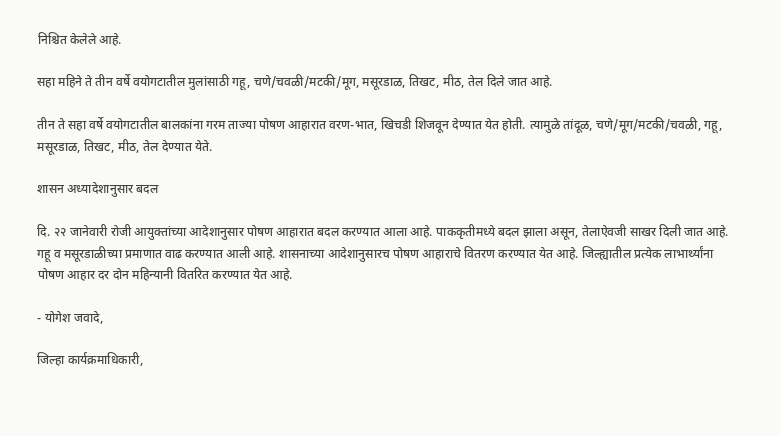निश्चित केलेले आहे.

सहा महिने ते तीन वर्षे वयोगटातील मुलांसाठी गहू, चणे/चवळी/मटकी/मूग, मसूरडाळ, तिखट, मीठ, तेल दिले जात आहे.

तीन ते सहा वर्षे वयोगटातील बालकांना गरम ताज्या पोषण आहारात वरण-भात, खिचडी शिजवून देण्यात येत होती. त्यामुळे तांदूळ, चणे/मूग/मटकी/चवळी, गहू, मसूरडाळ, तिखट, मीठ, तेल देण्यात येते.

शासन अध्यादेशानुसार बदल

दि. २२ जानेवारी रोजी आयुक्तांच्या आदेशानुसार पोषण आहारात बदल करण्यात आला आहे. पाककृतीमध्ये बदल झाला असून, तेलाऐवजी साखर दिली जात आहे. गहू व मसूरडाळीच्या प्रमाणात वाढ करण्यात आली आहे. शासनाच्या आदेशानुसारच पोषण आहाराचे वितरण करण्यात येत आहे. जिल्ह्यातील प्रत्येक लाभार्थ्यांना पोषण आहार दर दोन महिन्यानी वितरित करण्यात येत आहे.

- योगेश जवादे,

जिल्हा कार्यक्रमाधिकारी,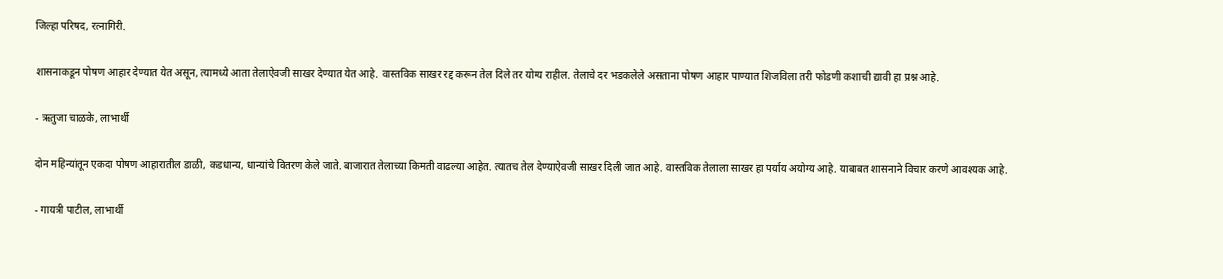जिल्हा परिषद, रत्नागिरी.

शासनाकडून पोषण आहार देण्यात येत असून, त्यामध्ये आता तेलाऐवजी साखर देण्यात येत आहे. वास्तविक साखर रद्द करून तेल दिले तर योग्य राहील. तेलाचे दर भडकलेले असताना पोषण आहार पाण्यात शिजविला तरी फोडणी कशाची द्यावी हा प्रश्न आहे.

- ऋतुजा चाळके, लाभार्थी

दोन महिन्यांतून एकदा पोषण आहारातील डाळी, कडधान्य, धान्यांचे वितरण केले जाते. बाजारात तेलाच्या किमती वाढल्या आहेत. त्यातच तेल देण्याऐवजी साखर दिली जात आहे. वास्तविक तेलाला साखर हा पर्याय अयोग्य आहे. याबाबत शासनाने विचार करणे आवश्यक आहे.

- गायत्री पाटील, लाभार्थी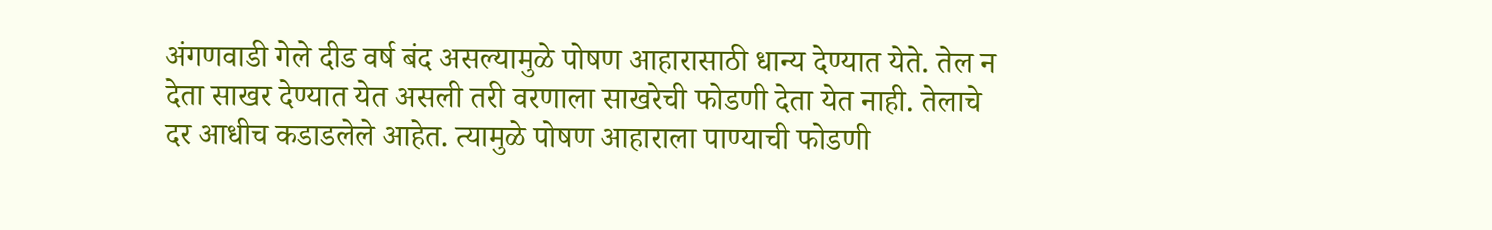अंगणवाडी गेले दीड वर्ष बंद असल्यामुळे पोषण आहारासाठी धान्य देण्यात येते. तेल न देता साखर देण्यात येत असली तरी वरणाला साखरेची फोडणी देता येत नाही. तेलाचे दर आधीच कडाडलेले आहेत. त्यामुळे पोषण आहाराला पाण्याची फोडणी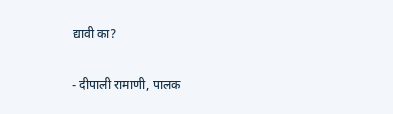द्यावी का?

- दीपाली रामाणी, पालक